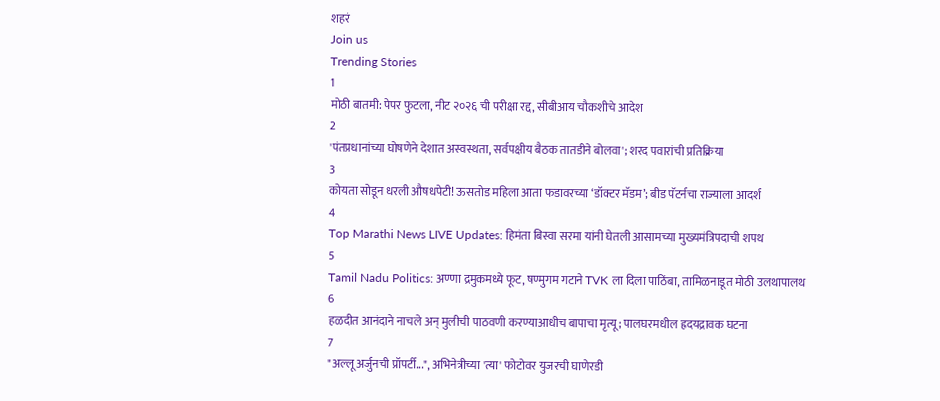शहरं
Join us
Trending Stories
1
मोठी बातमी: पेपर फुटला, नीट २०२६ ची परीक्षा रद्द, सीबीआय चौकशीचे आदेश
2
'पंतप्रधानांच्या घोषणेने देशात अस्वस्थता, सर्वपक्षीय बैठक तातडीने बोलवा'; शरद पवारांची प्रतिक्रिया
3
कोयता सोडून धरली औषधपेटी! ऊसतोड महिला आता फडावरच्या ‘डॉक्टर मॅडम’; बीड पॅटर्नचा राज्याला आदर्श
4
Top Marathi News LIVE Updates: हिमंता बिस्वा सरमा यांनी घेतली आसामच्या मुख्यमंत्रिपदाची शपथ
5
Tamil Nadu Politics: अण्णा द्रमुकमध्ये फूट, षण्मुगम गटाने TVK ला दिला पाठिंबा, तामिळनाडूत मोठी उलथापालथ
6
हळदीत आनंदाने नाचले अन् मुलीची पाठवणी करण्याआधीच बापाचा मृत्यू; पालघरमधील ह्रदयद्रावक घटना
7
"अल्लू अर्जुनची प्रॉपर्टी...", अभिनेत्रीच्या 'त्या' फोटोवर युजरची घाणेरडी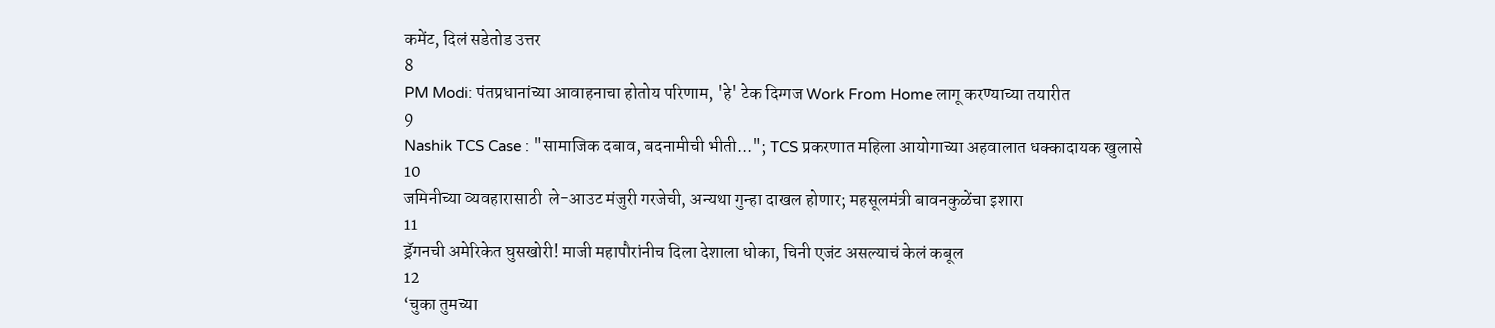कमेंट, दिलं सडेतोड उत्तर
8
PM Modi: पंतप्रधानांच्या आवाहनाचा होतोय परिणाम, 'हे' टेक दिग्गज Work From Home लागू करण्याच्या तयारीत
9
Nashik TCS Case : "सामाजिक दबाव, बदनामीची भीती..."; TCS प्रकरणात महिला आयोगाच्या अहवालात धक्कादायक खुलासे
10
जमिनीच्या व्यवहारासाठी  ले-आउट मंजुरी गरजेची, अन्यथा गुन्हा दाखल होणार; महसूलमंत्री बावनकुळेंचा इशारा
11
ड्रॅगनची अमेरिकेत घुसखोरी! माजी महापौरांनीच दिला देशाला धोका, चिनी एजंट असल्याचं केलं कबूल
12
‘चुका तुमच्या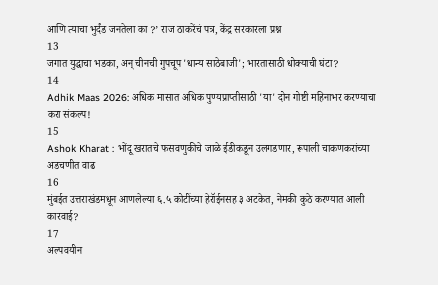आणि त्याचा भुर्दंड जनतेला का ?’ राज ठाकरेंचं पत्र, केंद्र सरकारला प्रश्न
13
जगात युद्धाचा भडका, अन् चीनची गुपचूप 'धान्य साठेबाजी'; भारतासाठी धोक्याची घंटा?
14
Adhik Maas 2026: अधिक मासात अधिक पुण्यप्राप्तीसाठी 'या' दोन गोष्टी महिनाभर करण्याचा करा संकल्प!
15
Ashok Kharat : भोंदू खरातचे फसवणुकीचे जाळे ईडीकडून उलगडणार, रूपाली चाकणकरांच्या अडचणीत वाढ
16
मुंबईत उत्तराखंडमधून आणलेल्या ६.५ कोटींच्या हेरॉईनसह ३ अटकेत, नेमकी कुठे करण्यात आली कारवाई?
17
अल्पवयीन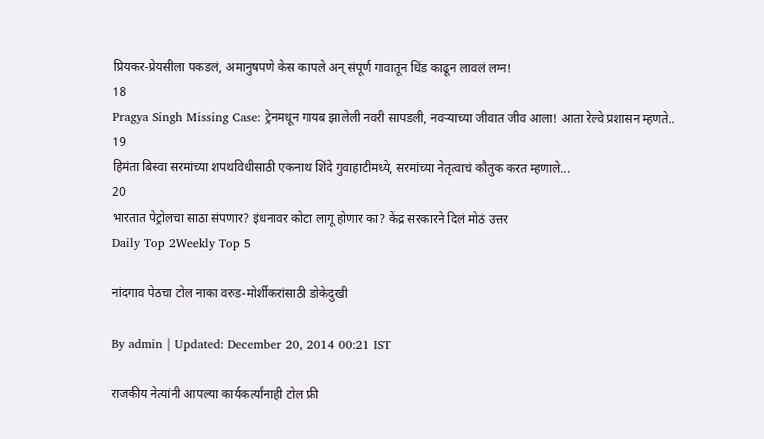प्रियकर-प्रेयसीला पकडलं, अमानुषपणे केस कापले अन् संपूर्ण गावातून धिंड काढून लावलं लग्न!
18
Pragya Singh Missing Case: ट्रेनमधून गायब झालेली नवरी सापडली, नवऱ्याच्या जीवात जीव आला! आता रेल्वे प्रशासन म्हणते..
19
हिमंता बिस्वा सरमांच्या शपथविधीसाठी एकनाथ शिंदे गुवाहाटीमध्ये, सरमांच्या नेतृत्वाचं कौतुक करत म्हणाले...
20
भारतात पेट्रोलचा साठा संपणार? इंधनावर कोटा लागू होणार का? केंद्र सरकारने दिलं मोठं उत्तर
Daily Top 2Weekly Top 5

नांदगाव पेठचा टोल नाका वरुड-मोर्शीकरांसाठी डोकेदुखी

By admin | Updated: December 20, 2014 00:21 IST

राजकीय नेत्यांनी आपल्या कार्यकर्त्यांनाही टोल फ्री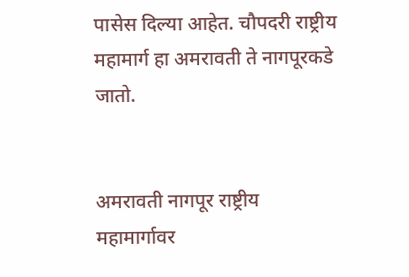पासेस दिल्या आहेत. चौपदरी राष्ट्रीय महामार्ग हा अमरावती ते नागपूरकडे जातो.


अमरावती नागपूर राष्ट्रीय महामार्गावर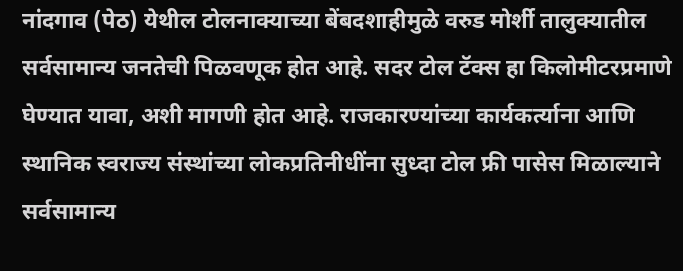नांदगाव (पेठ) येथील टोलनाक्याच्या बेंबदशाहीमुळे वरुड मोर्शी तालुक्यातील सर्वसामान्य जनतेची पिळवणूक होत आहे. सदर टोल टॅक्स हा किलोमीटरप्रमाणे घेण्यात यावा, अशी मागणी होत आहे. राजकारण्यांच्या कार्यकर्त्याना आणि स्थानिक स्वराज्य संस्थांच्या लोकप्रतिनीधींना सुध्दा टोल फ्री पासेस मिळाल्याने सर्वसामान्य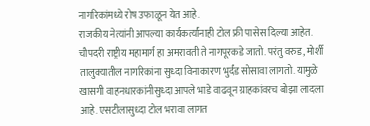नागरिकांमध्ये रोष उफाळून येत आहे.
राजकीय नेत्यांनी आपल्या कार्यकर्त्यांनाही टोल फ्री पासेस दिल्या आहेत. चौपदरी राष्ट्रीय महामार्ग हा अमरावती ते नागपूरकडे जातो. परंतु वरुड, मोर्शी तालुक्यातील नागरिकांना सुध्दा विनाकारण भुर्दंड सोसावा लागतो. यामुळे खासगी वाहनधारकांनीसुध्दा आपले भाडे वाढवून ग्राहकांवरच बोझा लादला आहे. एसटीलासुध्दा टोल भरावा लागत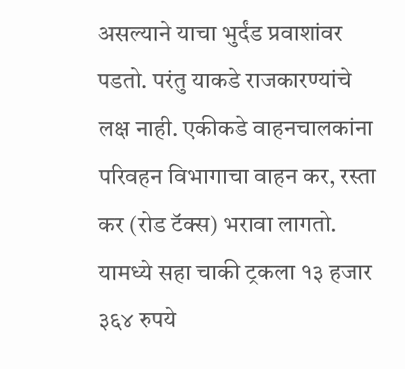असल्याने याचा भुर्दंड प्रवाशांवर पडतो. परंतु याकडे राजकारण्यांचे लक्ष नाही. एकीकडे वाहनचालकांना परिवहन विभागाचा वाहन कर, रस्ता कर (रोड टॅक्स) भरावा लागतो. यामध्ये सहा चाकी ट्रकला १३ हजार ३६४ रुपये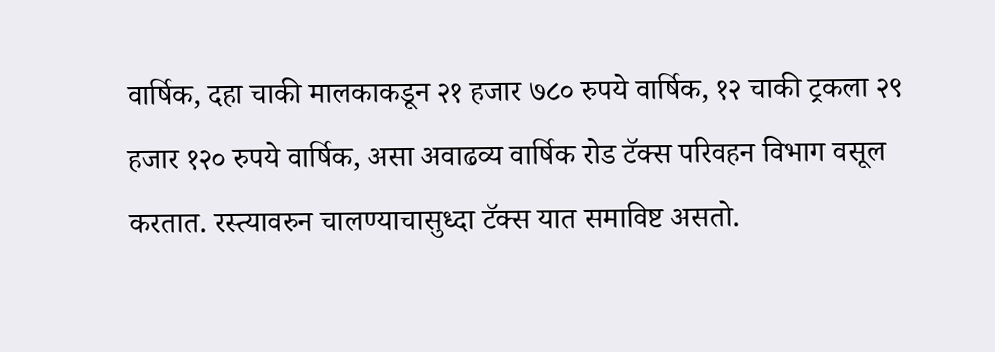वार्षिक, दहा चाकी मालकाकडून २१ हजार ७८० रुपये वार्षिक, १२ चाकी ट्रकला २९ हजार १२० रुपये वार्षिक, असा अवाढव्य वार्षिक रोड टॅक्स परिवहन विभाग वसूल करतात. रस्त्यावरुन चालण्याचासुध्दा टॅक्स यात समाविष्ट असतो.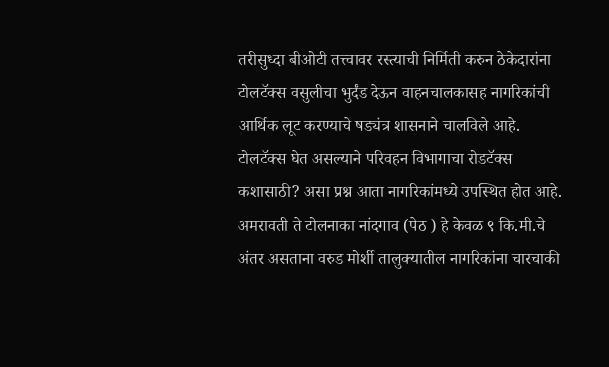तरीसुध्दा बीओटी तत्त्वावर रस्त्याची निर्मिती करुन ठेकेदारांना टोलटॅक्स वसुलीचा भुर्दंड देऊन वाहनचालकासह नागरिकांची आर्थिक लूट करण्याचे षड्यंत्र शासनाने चालविले आहे. टोलटॅक्स घेत असल्याने परिवहन विभागाचा रोडटॅक्स कशासाठी? असा प्रश्न आता नागरिकांमध्ये उपस्थित होत आहे. अमरावती ते टोलनाका नांदगाव (पेठ ) हे केवळ ९ कि.मी.चे अंतर असताना वरुड मोर्शी तालुक्यातील नागरिकांना चारचाकी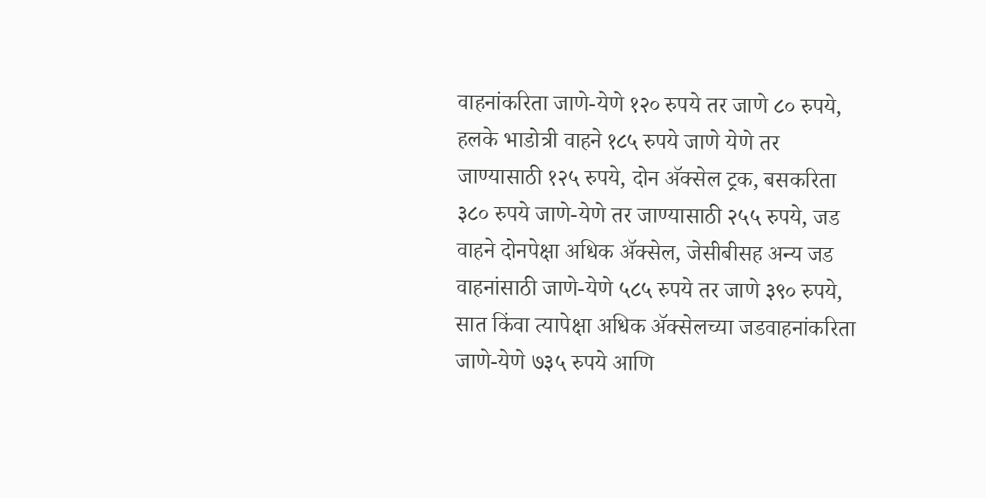वाहनांकरिता जाणे-येणे १२० रुपये तर जाणे ८० रुपये, हलके भाडोत्री वाहने १८५ रुपये जाणे येणे तर जाण्यासाठी १२५ रुपये, दोन अ‍ॅक्सेल ट्रक, बसकरिता ३८० रुपये जाणे-येणे तर जाण्यासाठी २५५ रुपये, जड वाहने दोनपेक्षा अधिक अ‍ॅक्सेल, जेसीबीसह अन्य जड वाहनांसाठी जाणे-येणे ५८५ रुपये तर जाणे ३९० रुपये, सात किंवा त्यापेक्षा अधिक अ‍ॅक्सेलच्या जडवाहनांकरिता जाणे-येणे ७३५ रुपये आणि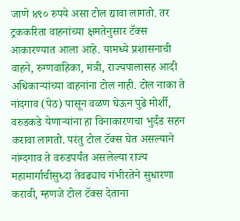जाणे ४९० रुपये असा टोल द्यावा लागतो. तर ट्रककरिता वाहनांच्या क्षमतेनुसार टॅक्स आकारण्यात आला आहे. यामध्ये प्रशासनाची वाहने, रुग्णवाहिका, मंत्री, राज्यपालासह आदी अधिकाऱ्यांच्या वाहनांना टोल नाही. टोल नाका ते नांदगाव (पेठ) पासून वळण घेऊन पुढे मोर्शी, वरुडकडे येणाऱ्यांना हा विनाकारणचा भुर्दंड सहन करावा लागतो. परंतु टोल टॅक्स घेत असल्याने नांग्दगाव ते वरुडपर्यंत असलेल्या राज्य महामार्गाचीसुध्दा तेवढ्याच गंभीरतेने सुधारणा करावी, म्हणजे टोल टॅक्स देताना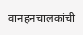वानहनचालकांची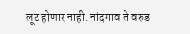लूट होणार नाही. नांदगाव ते वरुड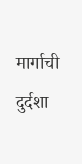मार्गाची दुर्दशा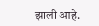झाली आहे.